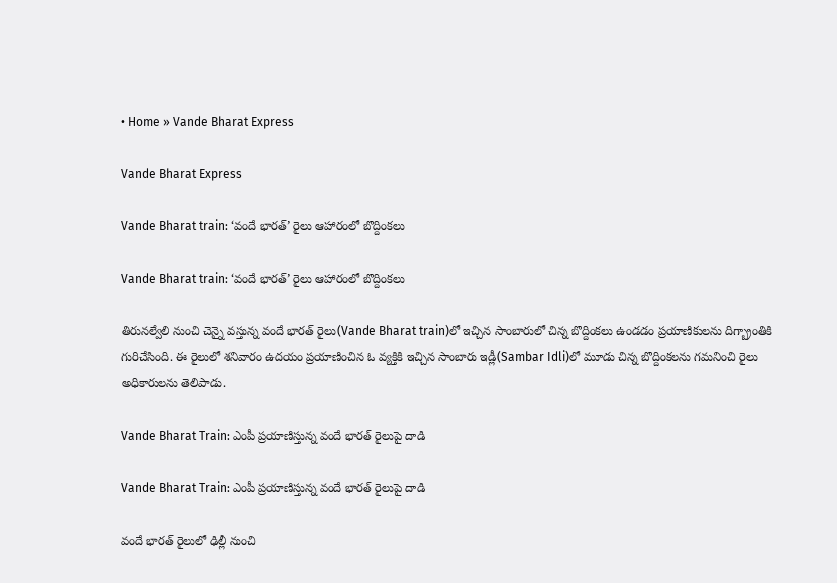• Home » Vande Bharat Express

Vande Bharat Express

Vande Bharat train: ‘వందే భారత్‌’ రైలు ఆహారంలో బొద్దింకలు

Vande Bharat train: ‘వందే భారత్‌’ రైలు ఆహారంలో బొద్దింకలు

తిరునల్వేలి నుంచి చెన్నై వస్తున్న వందే భారత్‌ రైలు(Vande Bharat train)లో ఇచ్చిన సాంబారులో చిన్న బొద్దింకలు ఉండడం ప్రయాణికులను దిగ్బ్రాంతికి గురిచేసింది. ఈ రైలులో శనివారం ఉదయం ప్రయాణించిన ఓ వ్యక్తికి ఇచ్చిన సాంబారు ఇడ్లీ(Sambar Idli)లో మూడు చిన్న బొద్దింకలను గమనించి రైలు అధికారులను తెలిపాడు.

Vande Bharat Train: ఎంపీ ప్రయాణిస్తున్న వందే భారత్‌ రైలుపై దాడి

Vande Bharat Train: ఎంపీ ప్రయాణిస్తున్న వందే భారత్‌ రైలుపై దాడి

వందే భారత్ రైలులో ఢిల్లీ నుంచి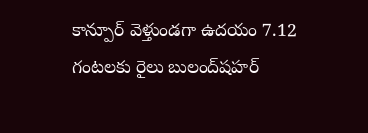కాన్పూర్‌ వెళ్తుండగా ఉదయం 7.12 గంటలకు రైలు బులంద్‌షహర్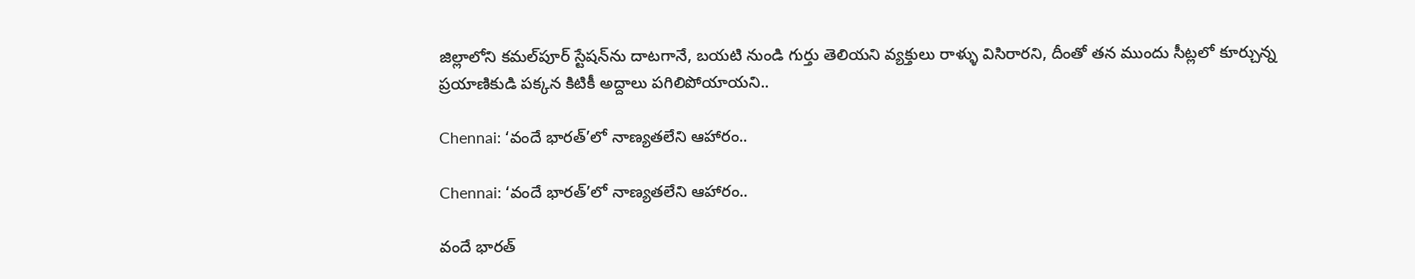జిల్లాలోని కమల్‌పూర్ స్టేషన్‌ను దాటగానే, బయటి నుండి గుర్తు తెలియని వ్యక్తులు రాళ్ళు విసిరారని, దీంతో తన ముందు సీట్లలో కూర్చున్న ప్రయాణికుడి పక్కన కిటికీ అద్దాలు పగిలిపోయాయని..

Chennai: ‘వందే భారత్‌’లో నాణ్యతలేని ఆహారం..

Chennai: ‘వందే భారత్‌’లో నాణ్యతలేని ఆహారం..

వందే భారత్‌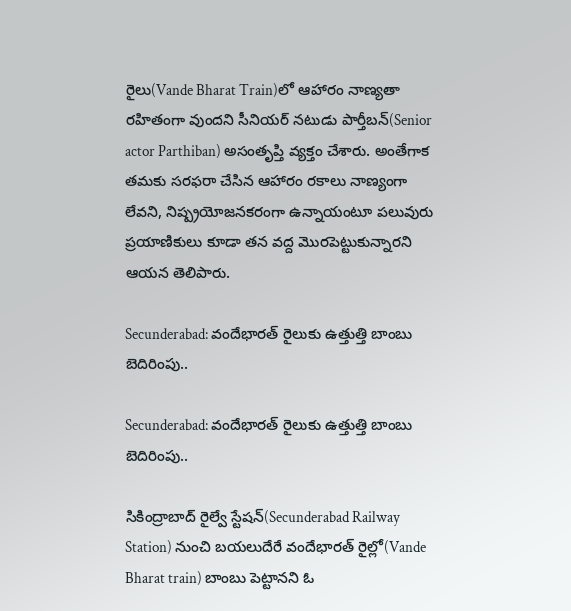రైలు(Vande Bharat Train)లో ఆహారం నాణ్యతా రహితంగా వుందని సీనియర్‌ నటుడు పార్తీబన్‌(Senior actor Parthiban) అసంతృప్తి వ్యక్తం చేశారు. అంతేగాక తమకు సరఫరా చేసిన ఆహారం రకాలు నాణ్యంగా లేవని, నిష్ప్రయోజనకరంగా ఉన్నాయంటూ పలువురు ప్రయాణికులు కూడా తన వద్ద మొరపెట్టుకున్నారని ఆయన తెలిపారు.

Secunderabad: వందేభారత్‌ రైలుకు ఉత్తుత్తి బాంబు బెదిరింపు..

Secunderabad: వందేభారత్‌ రైలుకు ఉత్తుత్తి బాంబు బెదిరింపు..

సికింద్రాబాద్‌ రైల్వే స్టేషన్‌(Secunderabad Railway Station) నుంచి బయలుదేరే వందేభారత్‌ రైల్లో(Vande Bharat train) బాంబు పెట్టానని ఓ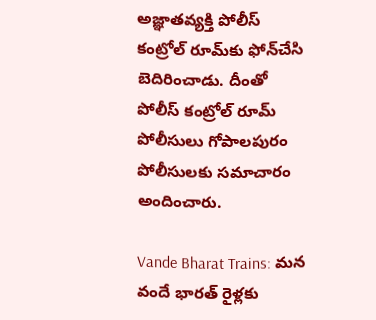అజ్ఞాతవ్యక్తి పోలీస్‌ కంట్రోల్‌ రూమ్‌కు ఫోన్‌చేసి బెదిరించాడు. దీంతో పోలీస్‌ కంట్రోల్‌ రూమ్‌ పోలీసులు గోపాలపురం పోలీసులకు సమాచారం అందించారు.

Vande Bharat Trains: మన వందే భారత్ రైళ్లకు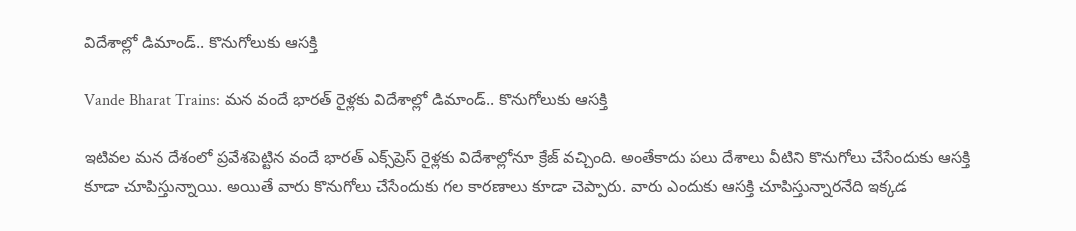విదేశాల్లో డిమాండ్.. కొనుగోలుకు ఆసక్తి

Vande Bharat Trains: మన వందే భారత్ రైళ్లకు విదేశాల్లో డిమాండ్.. కొనుగోలుకు ఆసక్తి

ఇటివల మన దేశంలో ప్రవేశపెట్టిన వందే భారత్ ఎక్స్‌ప్రెస్ రైళ్లకు విదేశాల్లోనూ క్రేజ్ వచ్చింది. అంతేకాదు పలు దేశాలు వీటిని కొనుగోలు చేసేందుకు ఆసక్తి కూడా చూపిస్తున్నాయి. అయితే వారు కొనుగోలు చేసేందుకు గల కారణాలు కూడా చెప్పారు. వారు ఎందుకు ఆసక్తి చూపిస్తున్నారనేది ఇక్కడ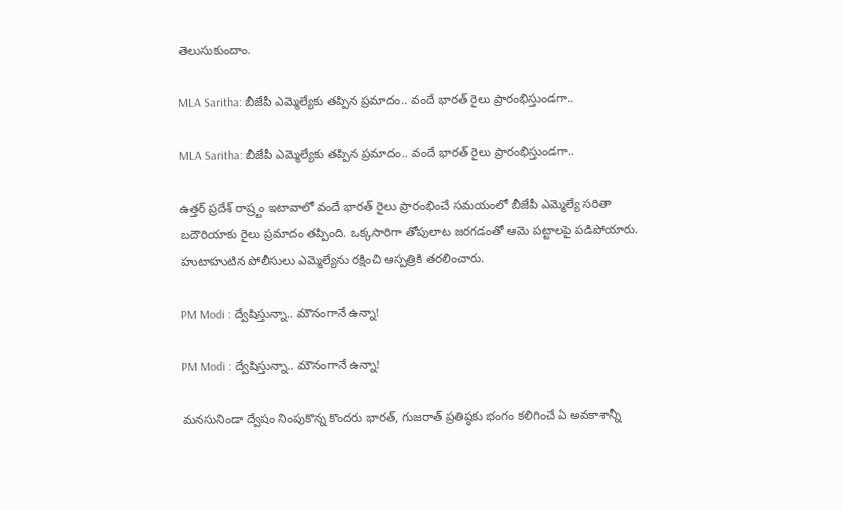తెలుసుకుందాం.

MLA Saritha: బీజేపీ ఎమ్మెల్యేకు తప్పిన ప్రమాదం.. వందే భారత్ రైలు ప్రారంభిస్తుండగా..

MLA Saritha: బీజేపీ ఎమ్మెల్యేకు తప్పిన ప్రమాదం.. వందే భారత్ రైలు ప్రారంభిస్తుండగా..

ఉత్తర్ ప్రదేశ్ రాష్ర్టం ఇటావాలో వందే భారత్ రైలు ప్రారంభించే సమయంలో బీజేపీ ఎమ్మెల్యే సరితా బదౌరియాకు రైలు ప్రమాదం తప్పింది. ఒక్కసారిగా తోపులాట జరగడంతో ఆమె పట్టాలపై పడిపోయారు. హుటాహుటిన పోలీసులు ఎమ్మెల్యేను రక్షించి ఆస్పత్రికి తరలించారు.

PM Modi : ద్వేషిస్తున్నా.. మౌనంగానే ఉన్నా!

PM Modi : ద్వేషిస్తున్నా.. మౌనంగానే ఉన్నా!

మనసునిండా ద్వేషం నింపుకొన్న కొందరు భారత్‌, గుజరాత్‌ ప్రతిష్ఠకు భంగం కలిగించే ఏ అవకాశాన్నీ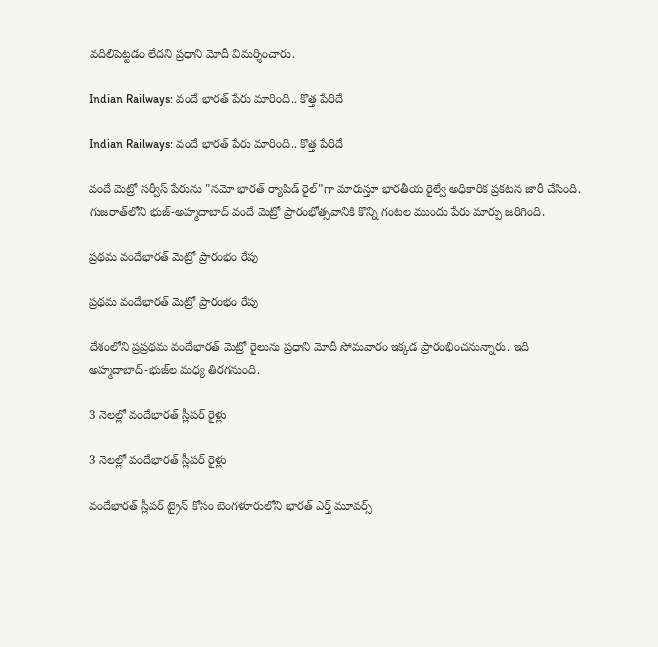వదిలిపెట్టడం లేదని ప్రధాని మోదీ విమర్శించారు.

Indian Railways: వందే భారత్ పేరు మారింది.. కొత్త పేరిదే

Indian Railways: వందే భారత్ పేరు మారింది.. కొత్త పేరిదే

వందే మెట్రో సర్వీస్ పేరును "నమో భారత్ ర్యాపిడ్ రైల్"గా మారుస్తూ భారతీయ రైల్వే అధికారిక ప్రకటన జారీ చేసింది. గుజరాత్‌లోని భుజ్-అహ్మదాబాద్ వందే మెట్రో ప్రారంభోత్సవానికి కొన్ని గంటల ముందు పేరు మార్పు జరిగింది.

ప్రథమ వందేభారత్‌ మెట్రో ప్రారంభం రేపు

ప్రథమ వందేభారత్‌ మెట్రో ప్రారంభం రేపు

దేశంలోని ప్రప్రథమ వందేభారత్‌ మెట్రో రైలును ప్రధాని మోదీ సోమవారం ఇక్కడ ప్రారంభించనున్నారు. ఇది అహ్మదాబాద్‌-భుజ్‌ల మధ్య తిరగనుంది.

3 నెలల్లో వందేభారత్‌ స్లీపర్‌ రైళ్లు

3 నెలల్లో వందేభారత్‌ స్లీపర్‌ రైళ్లు

వందేభారత్‌ స్లీపర్‌ ట్రైన్‌ కోసం బెంగళూరులోని భారత్‌ ఎర్త్‌ మూవర్స్‌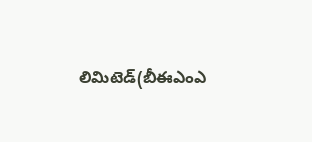లిమిటెడ్‌(బీఈఎంఎ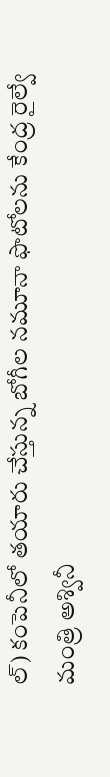ల్‌) కంపెనీలో తయారు చేస్తున్న బోగీల నమూనా ఫొటోలను కేంద్ర రైల్వే మంత్రి అశ్వినీ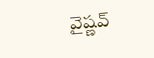వైష్ణవ్‌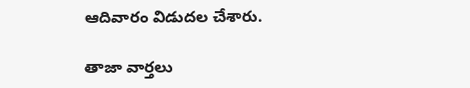ఆదివారం విడుదల చేశారు.

తాజా వార్తలు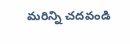మరిన్ని చదవండి